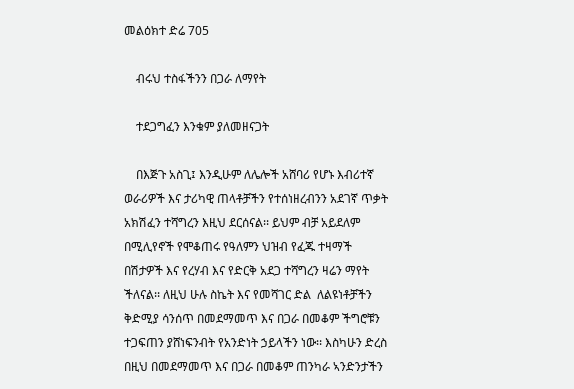መልዕክተ ድሬ 705

    ብሩህ ተስፋችንን በጋራ ለማየት

    ተደጋግፈን እንቁም ያለመዘናጋት

    በእጅጉ አስጊ፤ እንዲሁም ለሌሎች አሸባሪ የሆኑ እብሪተኛ ወራሪዎች እና ታሪካዊ ጠላቶቻችን የተሰነዘረብንን አደገኛ ጥቃት አክሽፈን ተሻግረን እዚህ ደርሰናል፡፡ ይህም ብቻ አይደለም በሚሊየኖች የሞቆጠሩ የዓለምን ህዝብ የፈጁ ተዛማች በሽታዎች እና የረሃብ እና የድርቅ አደጋ ተሻግረን ዛሬን ማየት ችለናል፡፡ ለዚህ ሁሉ ስኬት እና የመሻገር ድል  ለልዩነቶቻችን ቅድሚያ ሳንሰጥ በመደማመጥ እና በጋራ በመቆም ችግሮቹን ተጋፍጠን ያሸነፍንብት የአንድነት ኃይላችን ነው፡፡ እስካሁን ድረስ በዚህ በመደማመጥ እና በጋራ በመቆም ጠንካራ ኣንድንታችን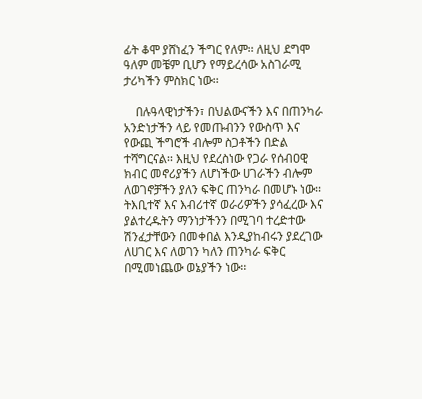ፊት ቆሞ ያሸነፈን ችግር የለም፡፡ ለዚህ ደግሞ ዓለም መቼም ቢሆን የማይረሳው አስገራሚ ታሪካችን ምስክር ነው፡፡

    በሉዓላዊነታችን፣ በህልውናችን እና በጠንካራ አንድነታችን ላይ የመጡብንን የውስጥ እና የውጪ ችግሮች ብሎም ስጋቶችን በድል ተሻግርናል፡፡ እዚህ የደረስነው የጋራ የሰብዐዊ ክብር መኖሪያችን ለሆነችው ሀገራችን ብሎም ለወገኖቻችን ያለን ፍቅር ጠንካራ በመሆኑ ነው፡፡ ትእቢተኛ እና እብሪተኛ ወራሪዎችን ያሳፈረው እና ያልተረዱትን ማንነታችንን በሚገባ ተረድተው ሽንፈታቸውን በመቀበል እንዲያከብሩን ያደረገው ለሀገር እና ለወገን ካለን ጠንካራ ፍቅር በሚመነጨው ወኔያችን ነው፡፡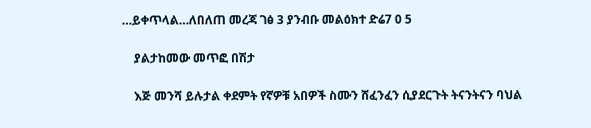…ይቀጥላል…ለበለጠ መረጃ ገፅ 3 ያንብቡ መልዕክተ ድሬ7 0 5

    ያልታከመው መጥፎ በሽታ

    እጅ መንሻ ይሉታል ቀደምት የኛዎቹ አበዎች ስሙን ሸፈንፈን ሲያደርጉት ትናንትናን ባህል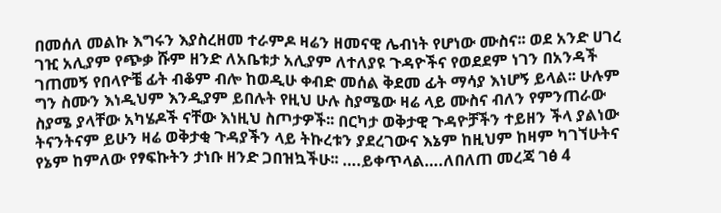በመሰለ መልኩ እግሩን እያስረዘመ ተራምዶ ዛሬን ዘመናዊ ሌብነት የሆነው ሙስና፡፡ ወደ አንድ ሀገረ ገዢ አሊያም የጭቃ ሹም ዘንድ ለአቤቱታ አሊያም ለተለያዩ ጉዳዮችና የወደደም ነገን በአንዳች ገጠመኝ የበላዮቼ ፊት ብቆም ብሎ ከወዲሁ ቀብድ መሰል ቅደመ ፊት ማሳያ እነሆኝ ይላል፡፡ ሁሉም ግን ስሙን እነዲህም እንዲያም ይበሉት የዚህ ሁሉ ስያሜው ዛሬ ላይ ሙስና ብለን የምንጠራው ስያሜ ያላቸው አካሄዶች ናቸው እነዚህ ስጦታዎች፡፡ በርካታ ወቅታዊ ጉዳዮቻችን ተይዘን ችላ ያልነው ትናንትናም ይሁን ዛሬ ወቅታቂ ጉዳያችን ላይ ትኩረቱን ያደረገውና እኔም ከዚህም ከዛም ካገኘሁትና የኔም ከምለው የፃፍኩትን ታነቡ ዘንድ ጋበዝኳችሁ፡፡ ….ይቀጥላል….ለበለጠ መረጃ ገፅ 4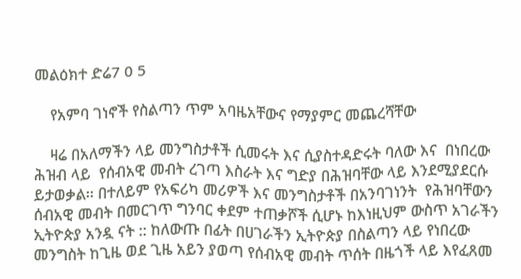መልዕክተ ድሬ7 0 5

    የአምባ ገነኖች የስልጣን ጥም አባዜአቸውና የማያምር መጨረሻቸው

    ዛሬ በአለማችን ላይ መንግስታቶች ሲመሩት እና ሲያስተዳድሩት ባለው እና  በነበረው ሕዝብ ላይ  የሰብአዊ መብት ረገጣ እስራት እና ግድያ በሕዝባቸው ላይ እንደሚያደርሱ ይታወቃል፡፡ በተለይም የአፍሪካ መሪዎች እና መንግስታቶች በአንባገነንት  የሕዝባቸውን ሰብአዊ መብት በመርገጥ ግንባር ቀደም ተጠቃሾች ሲሆኑ ከእነዚህም ውስጥ አገራችን ኢትዮጵያ አንዷ ናት :: ከለውጡ በፊት በሀገራችን ኢትዮጵያ በስልጣን ላይ የነበረው መንግስት ከጊዜ ወደ ጊዜ አይን ያወጣ የሰብአዊ መብት ጥሰት በዜጎች ላይ እየፈጸመ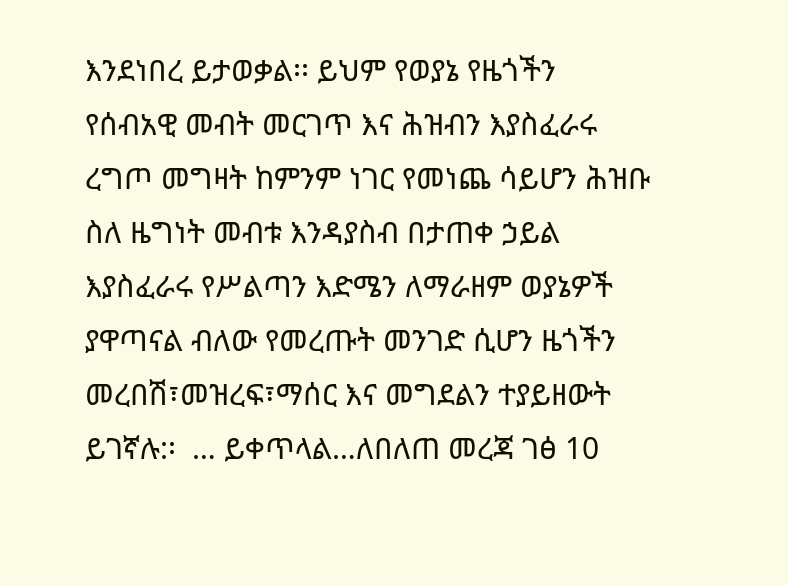እንደነበረ ይታወቃል፡፡ ይህም የወያኔ የዜጎችን የሰብአዊ መብት መርገጥ እና ሕዝብን እያስፈራሩ ረግጦ መግዛት ከምንም ነገር የመነጨ ሳይሆን ሕዝቡ ስለ ዜግነት መብቱ እንዳያስብ በታጠቀ ኃይል እያስፈራሩ የሥልጣን እድሜን ለማራዘም ወያኔዎች ያዋጣናል ብለው የመረጡት መንገድ ሲሆን ዜጎችን መረበሽ፣መዝረፍ፣ማሰር እና መግደልን ተያይዘውት ይገኛሉ:፡  … ይቀጥላል…ለበለጠ መረጃ ገፅ 10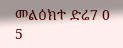መልዕክተ ድሬ7 0 5